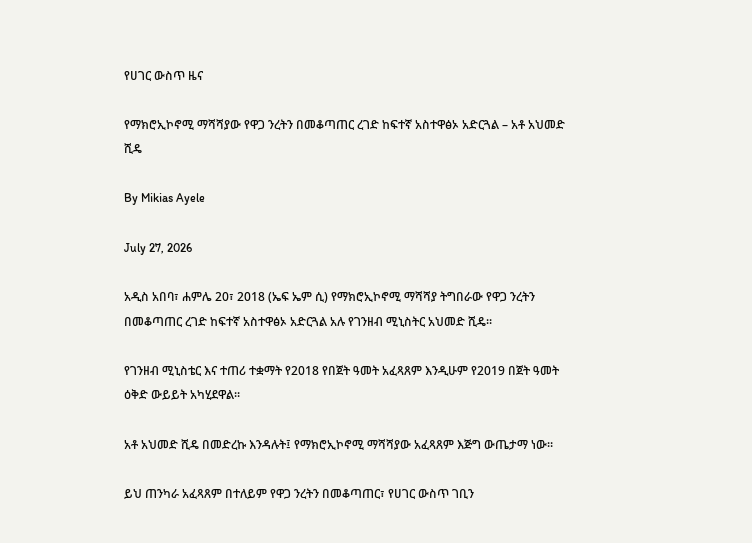የሀገር ውስጥ ዜና

የማክሮኢኮኖሚ ማሻሻያው የዋጋ ንረትን በመቆጣጠር ረገድ ከፍተኛ አስተዋፅኦ አድርጓል – አቶ አህመድ ሺዴ

By Mikias Ayele

July 27, 2026

አዲስ አበባ፣ ሐምሌ 20፣ 2018 (ኤፍ ኤም ሲ) የማክሮኢኮኖሚ ማሻሻያ ትግበራው የዋጋ ንረትን በመቆጣጠር ረገድ ከፍተኛ አስተዋፅኦ አድርጓል አሉ የገንዘብ ሚኒስትር አህመድ ሺዴ፡፡

የገንዘብ ሚኒስቴር እና ተጠሪ ተቋማት የ2018 የበጀት ዓመት አፈጻጸም እንዲሁም የ2019 በጀት ዓመት ዕቅድ ውይይት አካሂደዋል፡፡

አቶ አህመድ ሺዴ በመድረኩ እንዳሉት፤ የማክሮኢኮኖሚ ማሻሻያው አፈጻጸም እጅግ ውጤታማ ነው።

ይህ ጠንካራ አፈጻጸም በተለይም የዋጋ ንረትን በመቆጣጠር፣ የሀገር ውስጥ ገቢን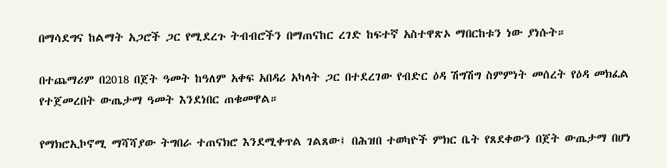በማሳደግና ከልማት አጋሮች ጋር የሚደረጉ ትብብሮችን በማጠናከር ረገድ ከፍተኛ አስተዋጽኦ ማበርከቱን ነው ያነሱት።

በተጨማሪም በ2018 በጀት ዓመት ከዓለም አቀፍ አበዳሪ አካላት ጋር በተደረገው የብድር ዕዳ ሽግሽግ ስምምነት መሰረት የዕዳ መክፈል የተጀመረበት ውጤታማ ዓመት እንደነበር ጠቁመዋል።

የማክሮኢኮኖሚ ማሻሻያው ትግበራ ተጠናክሮ እንደሚቀጥል ገልጸው፤ በሕዝበ ተወካዮች ምክር ቤት የጸደቀውን በጀት ውጤታማ በሆነ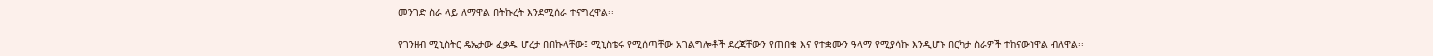መንገድ ስራ ላይ ለማዋል በትኩረት እንደሚሰራ ተናግረዋል፡፡

የገንዘብ ሚኒስትር ዴኤታው ፈቃዱ ሆረታ በበኩላቸው፤ ሚኒስቴሩ የሚሰጣቸው አገልግሎቶች ደረጃቸውን የጠበቁ እና የተቋሙን ዓላማ የሚያሳኩ እንዲሆኑ በርካታ ስራዎች ተከናውነዋል ብለዋል፡፡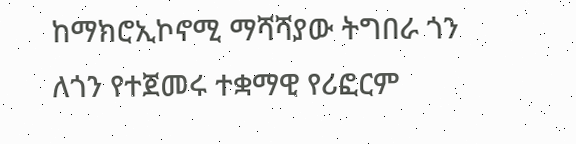ከማክሮኢኮኖሚ ማሻሻያው ትግበራ ጎን ለጎን የተጀመሩ ተቋማዊ የሪፎርም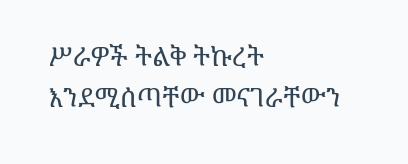ሥራዎች ትልቅ ትኩረት እንደሚሰጣቸው መናገራቸውን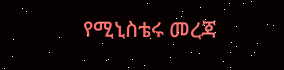የሚኒስቴሩ መረጃ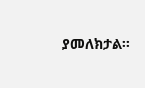ያመለክታል፡፡